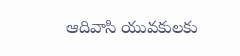ఆదివాసి యువకులకు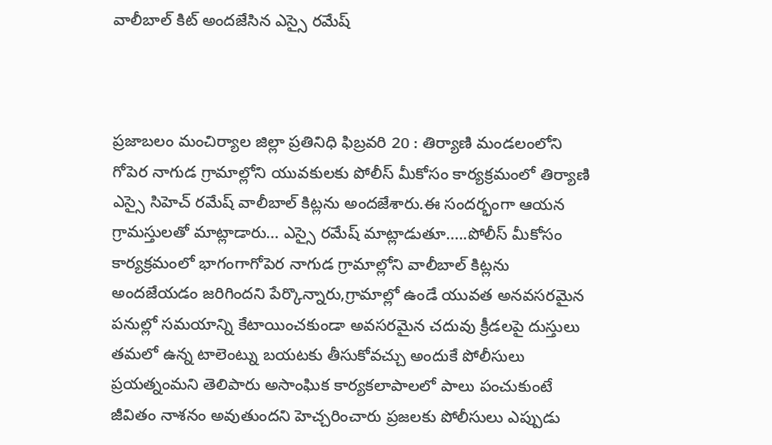వాలీబాల్ కిట్ అందజేసిన ఎస్సై రమేష్



ప్రజాబలం మంచిర్యాల జిల్లా ప్రతినిధి ఫిబ్రవరి 20 : తిర్యాణి మండలంలోని గోపెర నాగుడ గ్రామాల్లోని యువకులకు పోలీస్ మీకోసం కార్యక్రమంలో తిర్యాణి ఎస్సై సిహెచ్ రమేష్ వాలీబాల్ కిట్లను అందజేశారు.ఈ సందర్భంగా ఆయన గ్రామస్తులతో మాట్లాడారు‌… ఎస్సై రమేష్ మాట్లాడుతూ…..పోలీస్ మీకోసం కార్యక్రమంలో భాగంగాగోపెర నాగుడ గ్రామాల్లోని వాలీబాల్ కిట్లను అందజేయడం జరిగిందని పేర్కొన్నారు,గ్రామాల్లో ఉండే యువత అనవసరమైన పనుల్లో సమయాన్ని కేటాయించకుండా అవసరమైన చదువు క్రీడలపై దుస్తులు తమలో ఉన్న టాలెంట్ను బయటకు తీసుకోవచ్చు అందుకే పోలీసులు ప్రయత్నంమని తెలిపారు అసాంఘిక కార్యకలాపాలలో పాలు పంచుకుంటే జీవితం నాశనం అవుతుందని హెచ్చరించారు ప్రజలకు పోలీసులు ఎప్పుడు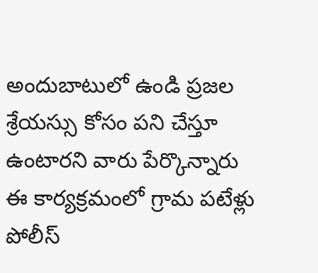అందుబాటులో ఉండి ప్రజల శ్రేయస్సు కోసం పని చేస్తూ ఉంటారని వారు పేర్కొన్నారు
ఈ కార్యక్రమంలో గ్రామ పటేళ్లు పోలీస్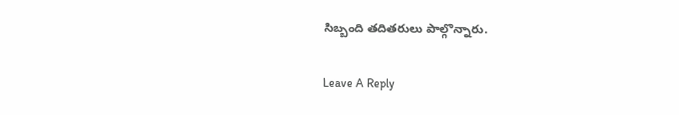సిబ్బంది తదితరులు పాల్గొన్నారు.

Leave A Reply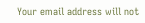Your email address will not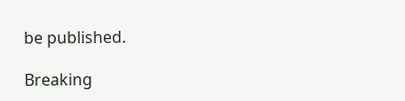be published.

Breaking